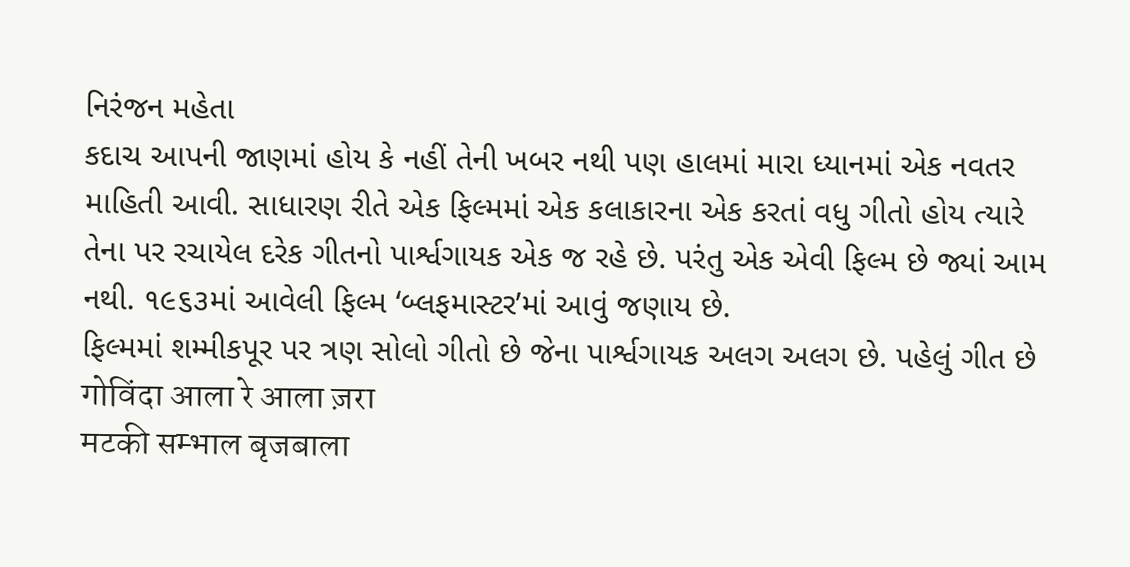નિરંજન મહેતા
કદાચ આપની જાણમાં હોય કે નહીં તેની ખબર નથી પણ હાલમાં મારા ધ્યાનમાં એક નવતર માહિતી આવી. સાધારણ રીતે એક ફિલ્મમાં એક કલાકારના એક કરતાં વધુ ગીતો હોય ત્યારે તેના પર રચાયેલ દરેક ગીતનો પાર્શ્વગાયક એક જ રહે છે. પરંતુ એક એવી ફિલ્મ છે જ્યાં આમ નથી. ૧૯૬૩માં આવેલી ફિલ્મ ‘બ્લફમાસ્ટર’માં આવું જણાય છે.
ફિલ્મમાં શમ્મીકપૂર પર ત્રણ સોલો ગીતો છે જેના પાર્શ્વગાયક અલગ અલગ છે. પહેલું ગીત છે
गोविंदा आला रे आला ज़रा
मटकी सम्भाल बृजबाला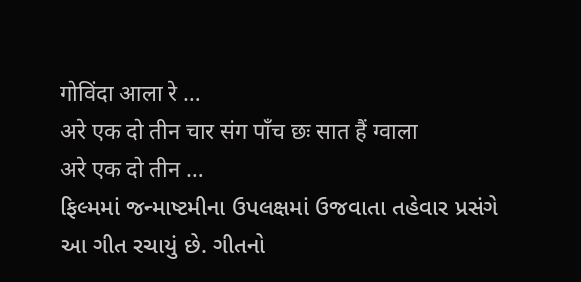गोविंदा आला रे …
अरे एक दो तीन चार संग पाँच छः सात हैं ग्वाला
अरे एक दो तीन …
ફિલ્મમાં જન્માષ્ટમીના ઉપલક્ષમાં ઉજવાતા તહેવાર પ્રસંગે આ ગીત રચાયું છે. ગીતનો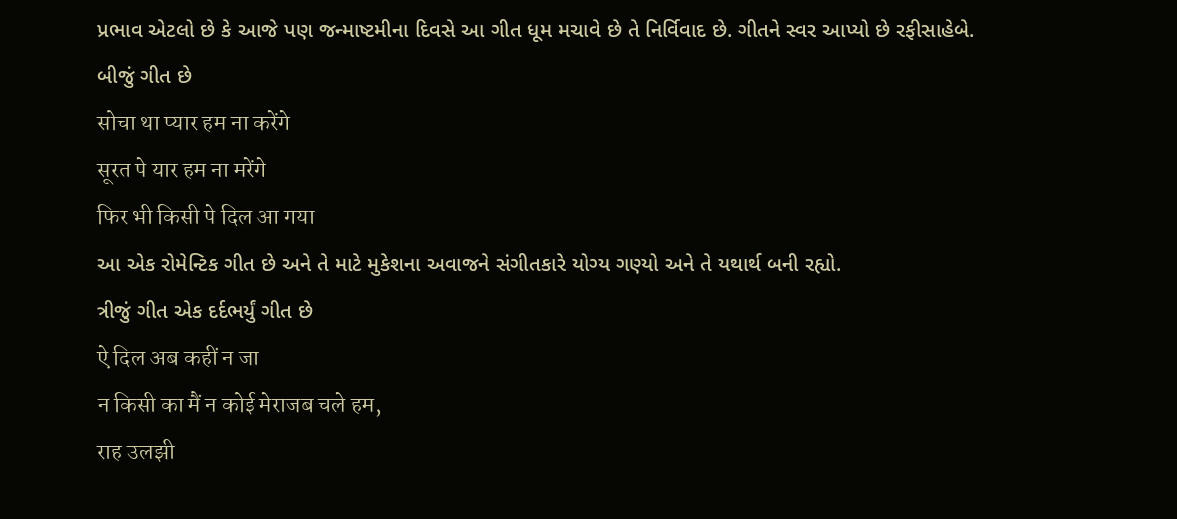પ્રભાવ એટલો છે કે આજે પણ જન્માષ્ટમીના દિવસે આ ગીત ધૂમ મચાવે છે તે નિર્વિવાદ છે. ગીતને સ્વર આપ્યો છે રફીસાહેબે.
બીજું ગીત છે
सोचा था प्यार हम ना करेंगे
सूरत पे यार हम ना मरेंगे
फिर भी किसी पे दिल आ गया
આ એક રોમેન્ટિક ગીત છે અને તે માટે મુકેશના અવાજને સંગીતકારે યોગ્ય ગણ્યો અને તે યથાર્થ બની રહ્યો.
ત્રીજું ગીત એક દર્દભર્યું ગીત છે
ऐ दिल अब कहीं न जा
न किसी का मैं न कोई मेराजब चले हम,
राह उलझी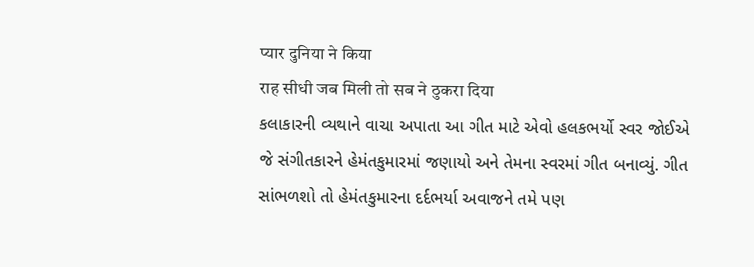प्यार दुनिया ने किया
राह सीधी जब मिली तो सब ने ठुकरा दिया
કલાકારની વ્યથાને વાચા અપાતા આ ગીત માટે એવો હલકભર્યો સ્વર જોઈએ જે સંગીતકારને હેમંતકુમારમાં જણાયો અને તેમના સ્વરમાં ગીત બનાવ્યું. ગીત સાંભળશો તો હેમંતકુમારના દર્દભર્યા અવાજને તમે પણ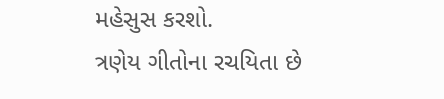મહેસુસ કરશો.
ત્રણેય ગીતોના રચયિતા છે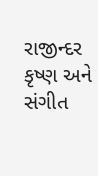રાજીન્દર કૃષ્ણ અને સંગીત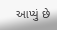આપ્યું છે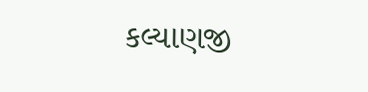કલ્યાણજી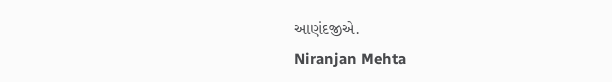આણંદજીએ.
Niranjan Mehta